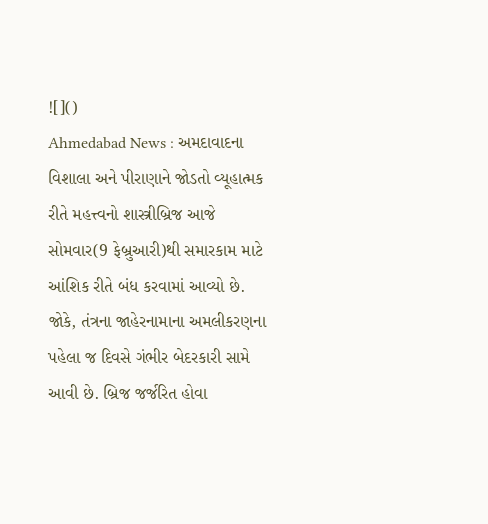![]()
Ahmedabad News : અમદાવાદના વિશાલા અને પીરાણાને જોડતો વ્યૂહાત્મક રીતે મહત્ત્વનો શાસ્ત્રીબ્રિજ આજે સોમવાર(9 ફેબ્રુઆરી)થી સમારકામ માટે આંશિક રીતે બંધ કરવામાં આવ્યો છે. જોકે, તંત્રના જાહેરનામાના અમલીકરણના પહેલા જ દિવસે ગંભીર બેદરકારી સામે આવી છે. બ્રિજ જર્જરિત હોવા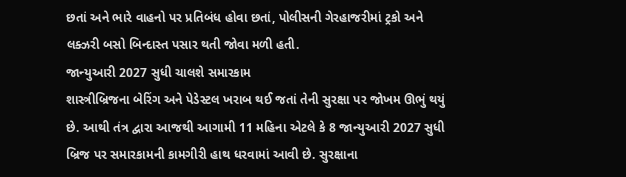છતાં અને ભારે વાહનો પર પ્રતિબંધ હોવા છતાં, પોલીસની ગેરહાજરીમાં ટ્રકો અને લક્ઝરી બસો બિન્દાસ્ત પસાર થતી જોવા મળી હતી.
જાન્યુઆરી 2027 સુધી ચાલશે સમારકામ
શાસ્ત્રીબ્રિજના બેરિંગ અને પેડેસ્ટલ ખરાબ થઈ જતાં તેની સુરક્ષા પર જોખમ ઊભું થયું છે. આથી તંત્ર દ્વારા આજથી આગામી 11 મહિના એટલે કે 8 જાન્યુઆરી 2027 સુધી બ્રિજ પર સમારકામની કામગીરી હાથ ધરવામાં આવી છે. સુરક્ષાના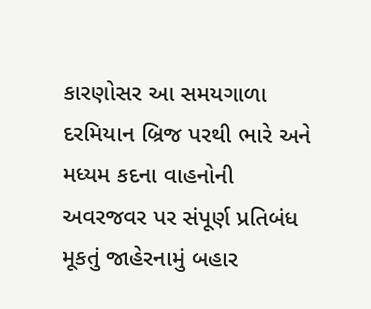કારણોસર આ સમયગાળા દરમિયાન બ્રિજ પરથી ભારે અને મધ્યમ કદના વાહનોની અવરજવર પર સંપૂર્ણ પ્રતિબંધ મૂકતું જાહેરનામું બહાર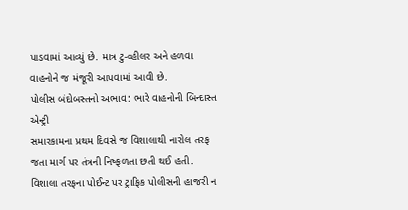પાડવામાં આવ્યું છે. માત્ર ટુ-વ્હીલર અને હળવા વાહનોને જ મંજૂરી આપવામાં આવી છે.
પોલીસ બંદોબસ્તનો અભાવ: ભારે વાહનોની બિન્દાસ્ત એન્ટ્રી
સમારકામના પ્રથમ દિવસે જ વિશાલાથી નારોલ તરફ જતા માર્ગ પર તંત્રની નિષ્ફળતા છતી થઈ હતી. વિશાલા તરફના પોઈન્ટ પર ટ્રાફિક પોલીસની હાજરી ન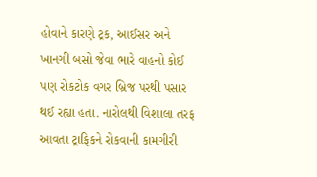હોવાને કારણે ટ્રક, આઈસર અને ખાનગી બસો જેવા ભારે વાહનો કોઈ પણ રોકટોક વગર બ્રિજ પરથી પસાર થઈ રહ્યા હતા. નારોલથી વિશાલા તરફ આવતા ટ્રાફિકને રોકવાની કામગીરી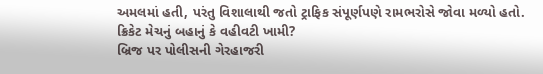અમલમાં હતી, પરંતુ વિશાલાથી જતો ટ્રાફિક સંપૂર્ણપણે રામભરોસે જોવા મળ્યો હતો.
ક્રિકેટ મેચનું બહાનું કે વહીવટી ખામી?
બ્રિજ પર પોલીસની ગેરહાજરી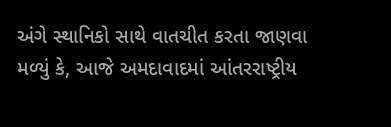અંગે સ્થાનિકો સાથે વાતચીત કરતા જાણવા મળ્યું કે, આજે અમદાવાદમાં આંતરરાષ્ટ્રીય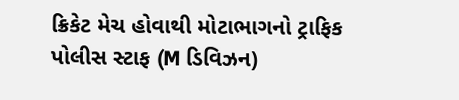ક્રિકેટ મેચ હોવાથી મોટાભાગનો ટ્રાફિક પોલીસ સ્ટાફ (M ડિવિઝન)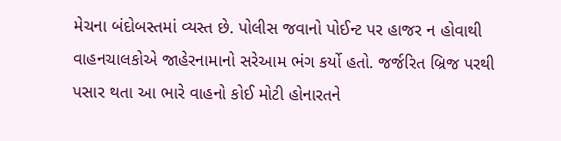મેચના બંદોબસ્તમાં વ્યસ્ત છે. પોલીસ જવાનો પોઈન્ટ પર હાજર ન હોવાથી વાહનચાલકોએ જાહેરનામાનો સરેઆમ ભંગ કર્યો હતો. જર્જરિત બ્રિજ પરથી પસાર થતા આ ભારે વાહનો કોઈ મોટી હોનારતને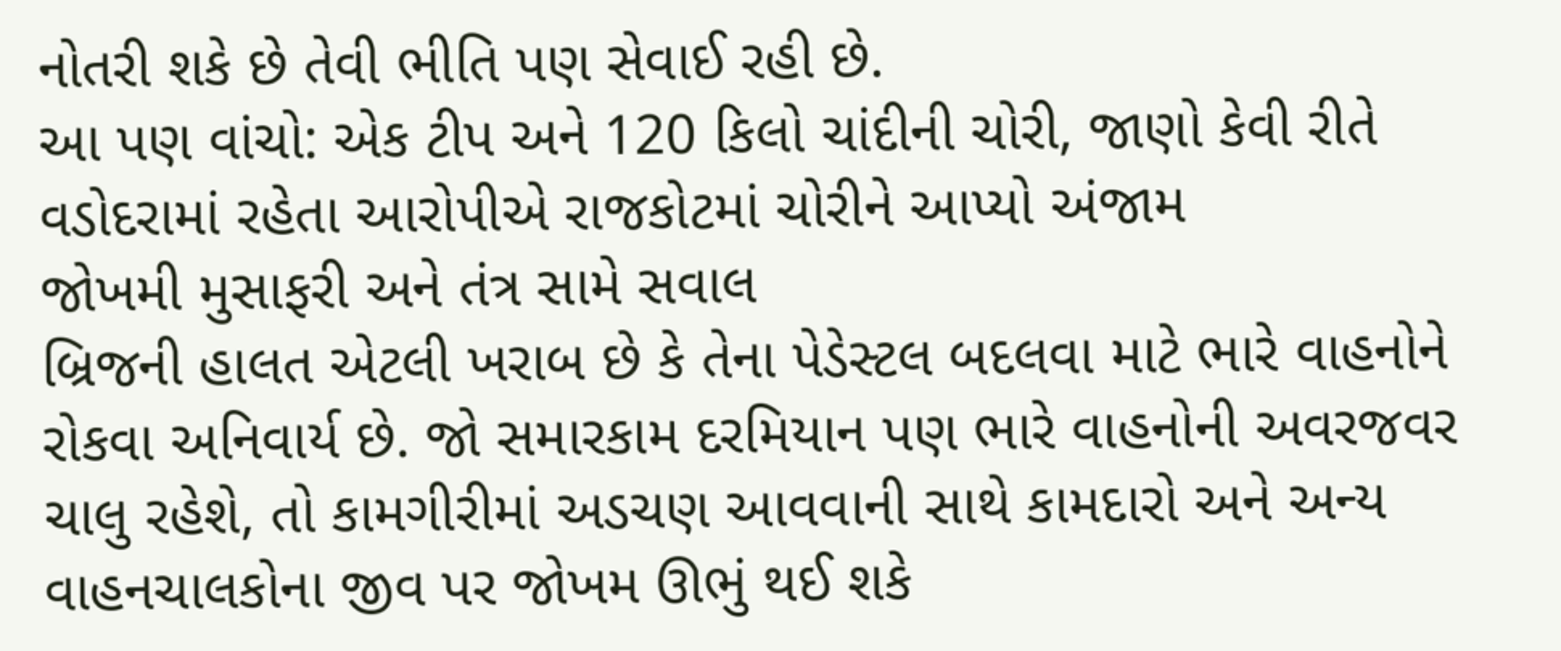નોતરી શકે છે તેવી ભીતિ પણ સેવાઈ રહી છે.
આ પણ વાંચો: એક ટીપ અને 120 કિલો ચાંદીની ચોરી, જાણો કેવી રીતે વડોદરામાં રહેતા આરોપીએ રાજકોટમાં ચોરીને આપ્યો અંજામ
જોખમી મુસાફરી અને તંત્ર સામે સવાલ
બ્રિજની હાલત એટલી ખરાબ છે કે તેના પેડેસ્ટલ બદલવા માટે ભારે વાહનોને રોકવા અનિવાર્ય છે. જો સમારકામ દરમિયાન પણ ભારે વાહનોની અવરજવર ચાલુ રહેશે, તો કામગીરીમાં અડચણ આવવાની સાથે કામદારો અને અન્ય વાહનચાલકોના જીવ પર જોખમ ઊભું થઈ શકે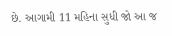છે. આગામી 11 મહિના સુધી જો આ જ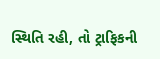સ્થિતિ રહી, તો ટ્રાફિકની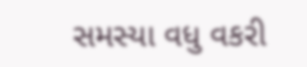સમસ્યા વધુ વકરી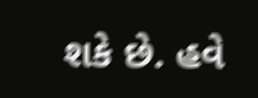શકે છે. હવે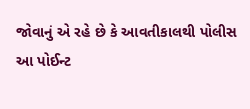જોવાનું એ રહે છે કે આવતીકાલથી પોલીસ આ પોઈન્ટ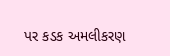પર કડક અમલીકરણ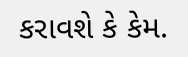કરાવશે કે કેમ.